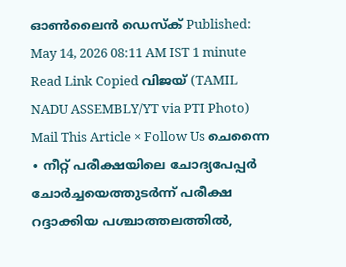ഓൺലൈൻ ഡെസ്ക് Published: May 14, 2026 08:11 AM IST 1 minute Read Link Copied വിജയ് (TAMIL NADU ASSEMBLY/YT via PTI Photo) Mail This Article × Follow Us ചെന്നൈ ∙ നീറ്റ് പരീക്ഷയിലെ ചോദ്യപേപ്പർ ചോർച്ചയെത്തുടർന്ന് പരീക്ഷ റദ്ദാക്കിയ പശ്ചാത്തലത്തിൽ,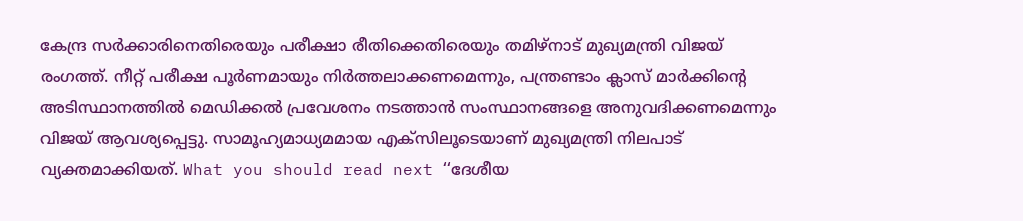കേന്ദ്ര സർക്കാരിനെതിരെയും പരീക്ഷാ രീതിക്കെതിരെയും തമിഴ്നാട് മുഖ്യമന്ത്രി വിജയ് രംഗത്ത്. നീറ്റ് പരീക്ഷ പൂർണമായും നിർത്തലാക്കണമെന്നും, പന്ത്രണ്ടാം ക്ലാസ് മാർക്കിന്റെ അടിസ്ഥാനത്തിൽ മെഡിക്കൽ പ്രവേശനം നടത്താൻ സംസ്ഥാനങ്ങളെ അനുവദിക്കണമെന്നും വിജയ് ആവശ്യപ്പെട്ടു. സാമൂഹ്യമാധ്യമമായ എക്സിലൂടെയാണ് മുഖ്യമന്ത്രി നിലപാട് വ്യക്തമാക്കിയത്. What you should read next ‘‘ദേശീയ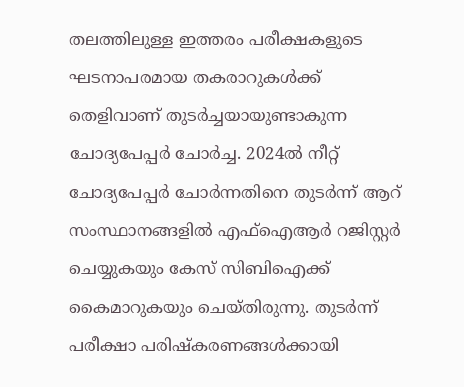തലത്തിലുള്ള ഇത്തരം പരീക്ഷകളുടെ ഘടനാപരമായ തകരാറുകൾക്ക് തെളിവാണ് തുടർച്ചയായുണ്ടാകുന്ന ചോദ്യപേപ്പർ ചോർച്ച. 2024ൽ നീറ്റ് ചോദ്യപേപ്പർ ചോർന്നതിനെ തുടർന്ന് ആറ് സംസ്ഥാനങ്ങളിൽ എഫ്ഐആർ റജിസ്റ്റർ ചെയ്യുകയും കേസ് സിബിഐക്ക് കൈമാറുകയും ചെയ്തിരുന്നു. തുടർന്ന് പരീക്ഷാ പരിഷ്കരണങ്ങൾക്കായി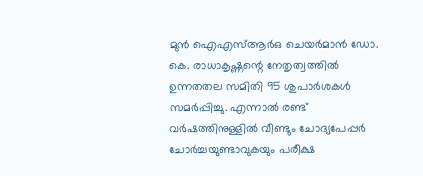മുൻ ഐഎസ്ആർഒ ചെയർമാൻ ഡോ. കെ. രാധാകൃഷ്ണന്റെ നേതൃത്വത്തിൽ ഉന്നതതല സമിതി 95 ശുപാർശകൾ സമർപ്പിച്ചു. എന്നാൽ രണ്ട് വർഷത്തിനുള്ളിൽ വീണ്ടും ചോദ്യപേപ്പർ ചോർച്ചയുണ്ടാവുകയും പരീക്ഷ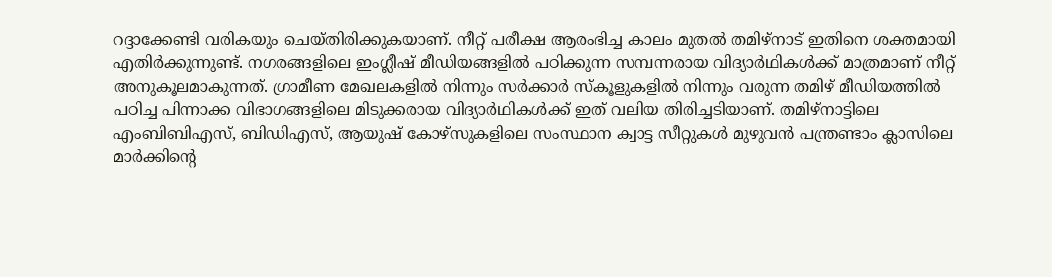റദ്ദാക്കേണ്ടി വരികയും ചെയ്തിരിക്കുകയാണ്. നീറ്റ് പരീക്ഷ ആരംഭിച്ച കാലം മുതൽ തമിഴ്നാട് ഇതിനെ ശക്തമായി എതിർക്കുന്നുണ്ട്. നഗരങ്ങളിലെ ഇംഗ്ലീഷ് മീഡിയങ്ങളിൽ പഠിക്കുന്ന സമ്പന്നരായ വിദ്യാർഥികൾക്ക് മാത്രമാണ് നീറ്റ് അനുകൂലമാകുന്നത്. ഗ്രാമീണ മേഖലകളിൽ നിന്നും സർക്കാർ സ്കൂളുകളിൽ നിന്നും വരുന്ന തമിഴ് മീഡിയത്തിൽ പഠിച്ച പിന്നാക്ക വിഭാഗങ്ങളിലെ മിടുക്കരായ വിദ്യാർഥികൾക്ക് ഇത് വലിയ തിരിച്ചടിയാണ്. തമിഴ്നാട്ടിലെ എംബിബിഎസ്, ബിഡിഎസ്, ആയുഷ് കോഴ്സുകളിലെ സംസ്ഥാന ക്വാട്ട സീറ്റുകൾ മുഴുവൻ പന്ത്രണ്ടാം ക്ലാസിലെ മാർക്കിന്റെ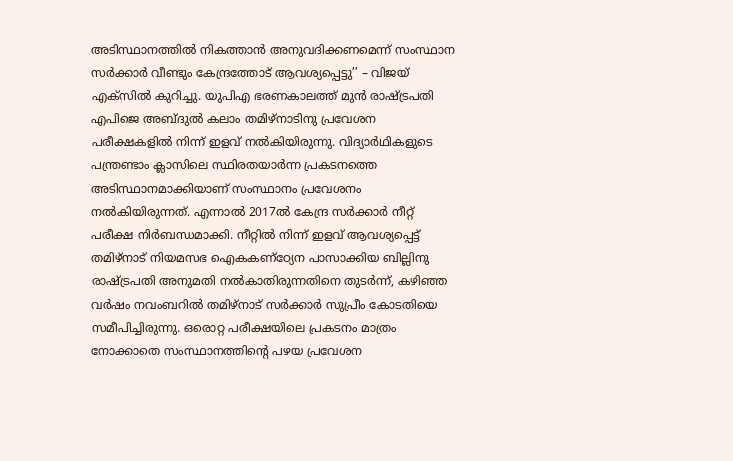അടിസ്ഥാനത്തിൽ നികത്താൻ അനുവദിക്കണമെന്ന് സംസ്ഥാന സർക്കാർ വീണ്ടും കേന്ദ്രത്തോട് ആവശ്യപ്പെട്ടു’’ – വിജയ് എക്സിൽ കുറിച്ചു. യുപിഎ ഭരണകാലത്ത് മുൻ രാഷ്ട്രപതി എപിജെ അബ്ദുൽ കലാം തമിഴ്നാടിനു പ്രവേശന പരീക്ഷകളിൽ നിന്ന് ഇളവ് നൽകിയിരുന്നു. വിദ്യാർഥികളുടെ പന്ത്രണ്ടാം ക്ലാസിലെ സ്ഥിരതയാർന്ന പ്രകടനത്തെ അടിസ്ഥാനമാക്കിയാണ് സംസ്ഥാനം പ്രവേശനം നൽകിയിരുന്നത്. എന്നാൽ 2017ൽ കേന്ദ്ര സർക്കാർ നീറ്റ് പരീക്ഷ നിർബന്ധമാക്കി. നീറ്റിൽ നിന്ന് ഇളവ് ആവശ്യപ്പെട്ട് തമിഴ്നാട് നിയമസഭ ഐകകണ്ഠ്യേന പാസാക്കിയ ബില്ലിനു രാഷ്ട്രപതി അനുമതി നൽകാതിരുന്നതിനെ തുടർന്ന്, കഴിഞ്ഞ വർഷം നവംബറിൽ തമിഴ്നാട് സർക്കാർ സുപ്രീം കോടതിയെ സമീപിച്ചിരുന്നു. ഒരൊറ്റ പരീക്ഷയിലെ പ്രകടനം മാത്രം നോക്കാതെ സംസ്ഥാനത്തിന്റെ പഴയ പ്രവേശന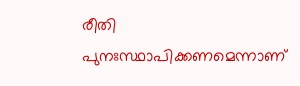രീതി പുനഃസ്ഥാപിക്കണമെന്നാണ്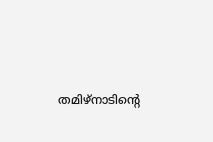തമിഴ്നാടിന്റെ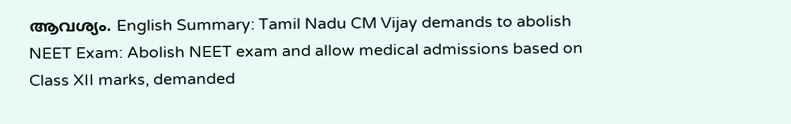ആവശ്യം. English Summary: Tamil Nadu CM Vijay demands to abolish NEET Exam: Abolish NEET exam and allow medical admissions based on Class XII marks, demanded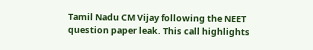Tamil Nadu CM Vijay following the NEET question paper leak. This call highlights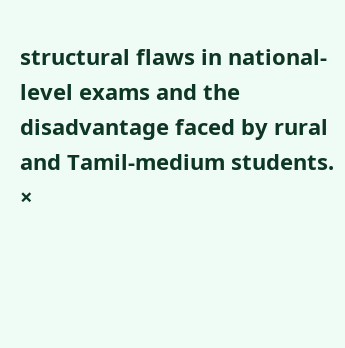structural flaws in national-level exams and the disadvantage faced by rural and Tamil-medium students. ×